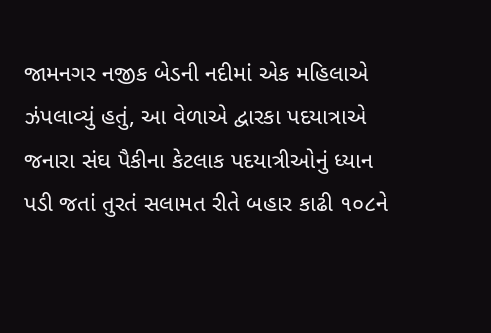જામનગર નજીક બેડની નદીમાં એક મહિલાએ ઝંપલાવ્યું હતું, આ વેળાએ દ્વારકા પદયાત્રાએ જનારા સંઘ પૈકીના કેટલાક પદયાત્રીઓનું ધ્યાન પડી જતાં તુરતં સલામત રીતે બહાર કાઢી ૧૦૮ને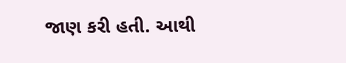જાણ કરી હતી. આથી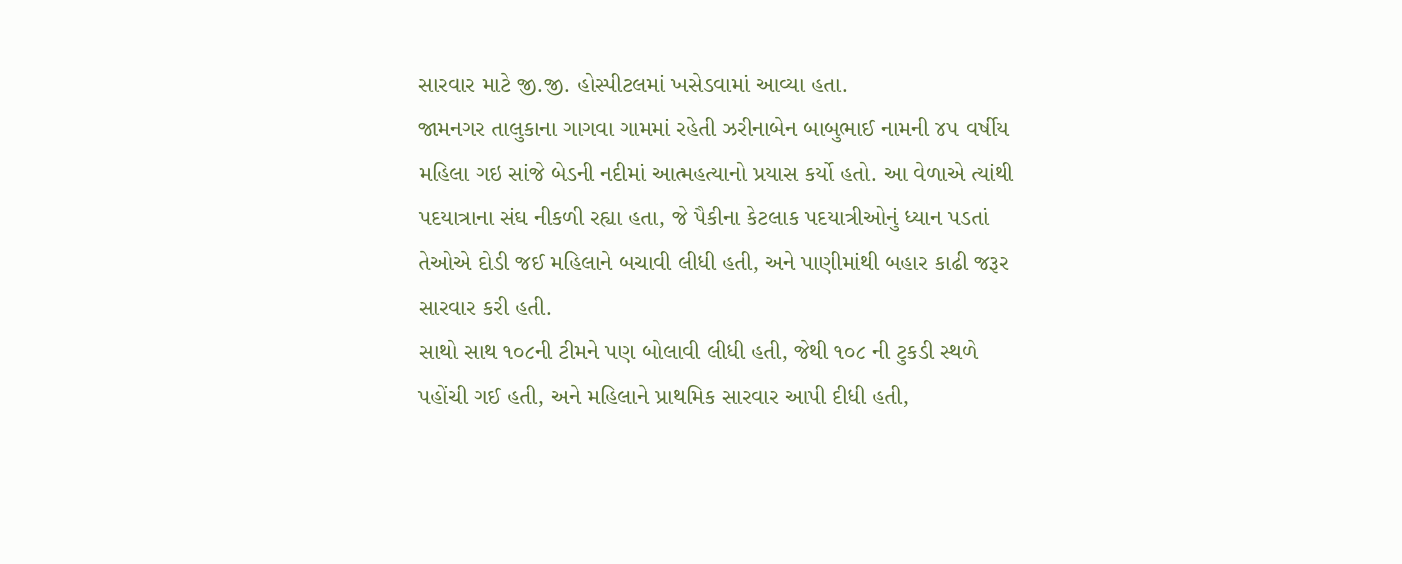સારવાર માટે જી.જી. હોસ્પીટલમાં ખસેડવામાં આવ્યા હતા.
જામનગર તાલુકાના ગાગવા ગામમાં રહેતી ઝરીનાબેન બાબુભાઈ નામની ૪૫ વર્ષીય મહિલા ગઇ સાંજે બેડની નદીમાં આત્મહત્યાનો પ્રયાસ કર્યો હતો. આ વેળાએ ત્યાંથી પદયાત્રાના સંઘ નીકળી રહ્યા હતા, જે પૈકીના કેટલાક પદયાત્રીઓનું ધ્યાન પડતાં તેઓએ દોડી જઈ મહિલાને બચાવી લીધી હતી, અને પાણીમાંથી બહાર કાઢી જરૂર સારવાર કરી હતી.
સાથો સાથ ૧૦૮ની ટીમને પણ બોલાવી લીધી હતી, જેથી ૧૦૮ ની ટુકડી સ્થળે પહોંચી ગઈ હતી, અને મહિલાને પ્રાથમિક સારવાર આપી દીધી હતી,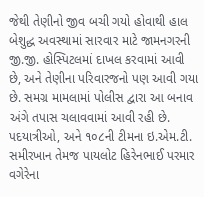જેથી તેણીનો જીવ બચી ગયો હોવાથી હાલ બેશુદ્ધ અવસ્થામાં સારવાર માટે જામનગરની જી.જી. હોસ્પિટલમાં દાખલ કરવામાં આવી છે, અને તેણીના પરિવારજનો પણ આવી ગયા છે. સમગ્ર મામલામાં પોલીસ દ્વારા આ બનાવ અંગે તપાસ ચલાવવામાં આવી રહી છે. પદયાત્રીઓ, અને ૧૦૮ની ટીમના ઇ.એમ.ટી. સમીરખાન તેમજ પાયલોટ હિરેનભાઈ પરમાર વગેરેના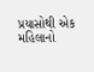પ્રયાસોથી એક મહિલાનો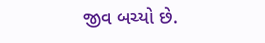જીવ બચ્યો છે.